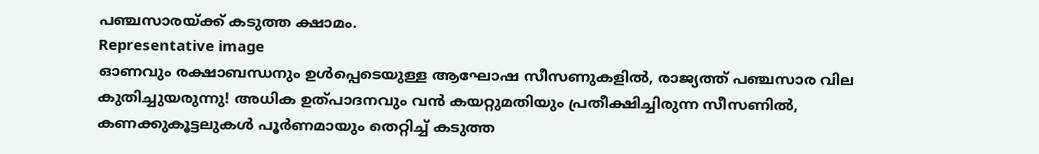പഞ്ചസാരയ്ക്ക് കടുത്ത ക്ഷാമം.
Representative image
ഓണവും രക്ഷാബന്ധനും ഉൾപ്പെടെയുള്ള ആഘോഷ സീസണുകളിൽ, രാജ്യത്ത് പഞ്ചസാര വില കുതിച്ചുയരുന്നു! അധിക ഉത്പാദനവും വൻ കയറ്റുമതിയും പ്രതീക്ഷിച്ചിരുന്ന സീസണിൽ, കണക്കുകൂട്ടലുകൾ പൂർണമായും തെറ്റിച്ച് കടുത്ത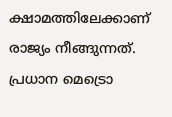ക്ഷാമത്തിലേക്കാണ് രാജ്യം നീങ്ങുന്നത്. പ്രധാന മെട്രൊ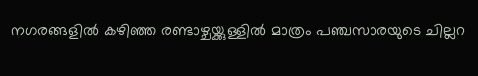നഗരങ്ങളിൽ കഴിഞ്ഞ രണ്ടാഴ്ചയ്ക്കുള്ളിൽ മാത്രം പഞ്ചസാരയുടെ ചില്ലറ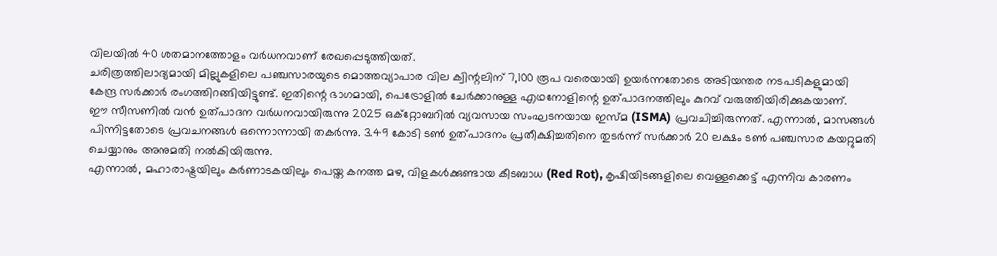വിലയിൽ 40 ശതമാനത്തോളം വർധനവാണ് രേഖപ്പെടുത്തിയത്.
ചരിത്രത്തിലാദ്യമായി മില്ലുകളിലെ പഞ്ചസാരയുടെ മൊത്തവ്യാപാര വില ക്വിന്റലിന് 7,100 രൂപ വരെയായി ഉയർന്നതോടെ അടിയന്തര നടപടികളുമായി കേന്ദ്ര സർക്കാർ രംഗത്തിറങ്ങിയിട്ടുണ്ട്. ഇതിന്റെ ഭാഗമായി, പെട്രോളിൽ ചേർക്കാനുള്ള എഥനോളിന്റെ ഉത്പാദനത്തിലും കുറവ് വരുത്തിയിരിക്കുകയാണ്.
ഈ സീസണിൽ വൻ ഉത്പാദന വർധനവായിരുന്നു 2025 ഒക്റ്റോബറിൽ വ്യവസായ സംഘടനയായ ഇസ്മ (ISMA) പ്രവചിച്ചിരുന്നത്. എന്നാൽ, മാസങ്ങൾ പിന്നിട്ടതോടെ പ്രവചനങ്ങൾ ഒന്നൊന്നായി തകർന്നു. 3.49 കോടി ടൺ ഉത്പാദനം പ്രതീക്ഷിച്ചതിനെ തുടർന്ന് സർക്കാർ 20 ലക്ഷം ടൺ പഞ്ചസാര കയറ്റുമതി ചെയ്യാനും അനുമതി നൽകിയിരുന്നു.
എന്നാൽ, മഹാരാഷ്ട്രയിലും കർണാടകയിലും പെയ്ത കനത്ത മഴ, വിളകൾക്കുണ്ടായ കീടബാധ (Red Rot), കൃഷിയിടങ്ങളിലെ വെള്ളക്കെട്ട് എന്നിവ കാരണം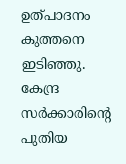ഉത്പാദനം കുത്തനെ ഇടിഞ്ഞു. കേന്ദ്ര സർക്കാരിന്റെ പുതിയ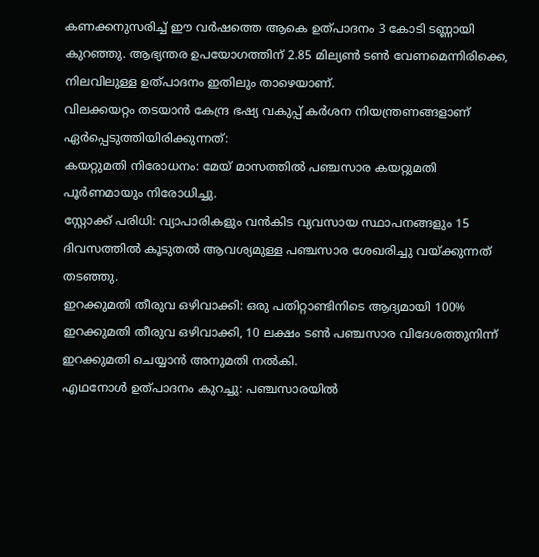കണക്കനുസരിച്ച് ഈ വർഷത്തെ ആകെ ഉത്പാദനം 3 കോടി ടണ്ണായി കുറഞ്ഞു. ആഭ്യന്തര ഉപയോഗത്തിന് 2.85 മില്യൺ ടൺ വേണമെന്നിരിക്കെ, നിലവിലുള്ള ഉത്പാദനം ഇതിലും താഴെയാണ്.
വിലക്കയറ്റം തടയാൻ കേന്ദ്ര ഭഷ്യ വകുപ്പ് കർശന നിയന്ത്രണങ്ങളാണ് ഏർപ്പെടുത്തിയിരിക്കുന്നത്:
കയറ്റുമതി നിരോധനം: മേയ് മാസത്തിൽ പഞ്ചസാര കയറ്റുമതി പൂർണമായും നിരോധിച്ചു.
സ്റ്റോക്ക് പരിധി: വ്യാപാരികളും വൻകിട വ്യവസായ സ്ഥാപനങ്ങളും 15 ദിവസത്തിൽ കൂടുതൽ ആവശ്യമുള്ള പഞ്ചസാര ശേഖരിച്ചു വയ്ക്കുന്നത് തടഞ്ഞു.
ഇറക്കുമതി തീരുവ ഒഴിവാക്കി: ഒരു പതിറ്റാണ്ടിനിടെ ആദ്യമായി 100% ഇറക്കുമതി തീരുവ ഒഴിവാക്കി, 10 ലക്ഷം ടൺ പഞ്ചസാര വിദേശത്തുനിന്ന് ഇറക്കുമതി ചെയ്യാൻ അനുമതി നൽകി.
എഥനോൾ ഉത്പാദനം കുറച്ചു: പഞ്ചസാരയിൽ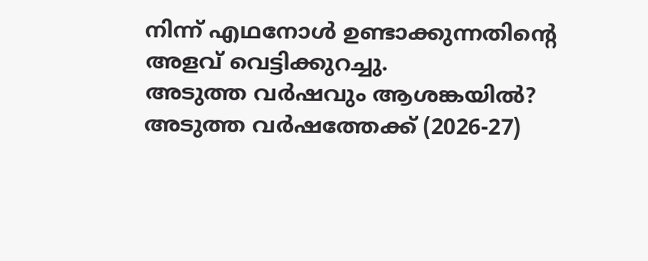നിന്ന് എഥനോൾ ഉണ്ടാക്കുന്നതിന്റെ അളവ് വെട്ടിക്കുറച്ചു.
അടുത്ത വർഷവും ആശങ്കയിൽ?
അടുത്ത വർഷത്തേക്ക് (2026-27)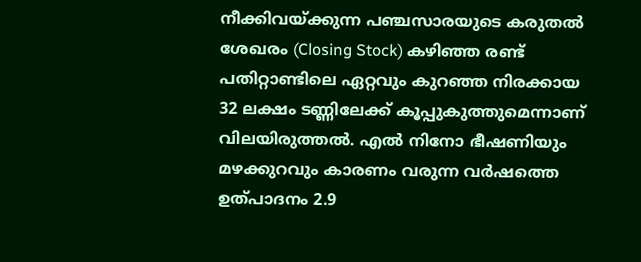നീക്കിവയ്ക്കുന്ന പഞ്ചസാരയുടെ കരുതൽ ശേഖരം (Closing Stock) കഴിഞ്ഞ രണ്ട് പതിറ്റാണ്ടിലെ ഏറ്റവും കുറഞ്ഞ നിരക്കായ 32 ലക്ഷം ടണ്ണിലേക്ക് കൂപ്പുകുത്തുമെന്നാണ് വിലയിരുത്തൽ. എൽ നിനോ ഭീഷണിയും മഴക്കുറവും കാരണം വരുന്ന വർഷത്തെ ഉത്പാദനം 2.9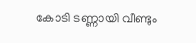കോടി ടണ്ണായി വീണ്ടും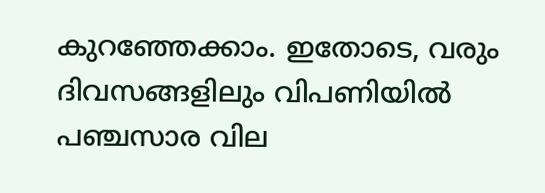കുറഞ്ഞേക്കാം. ഇതോടെ, വരും ദിവസങ്ങളിലും വിപണിയിൽ പഞ്ചസാര വില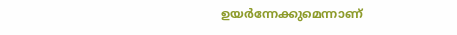ഉയർന്നേക്കുമെന്നാണ്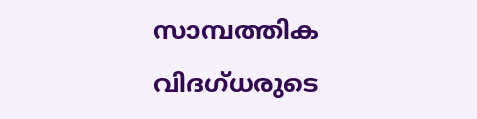സാമ്പത്തിക വിദഗ്ധരുടെ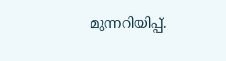മുന്നറിയിപ്പ്.